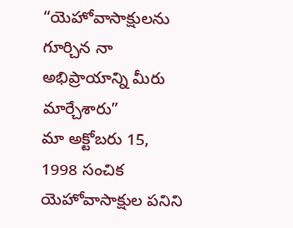“యెహోవాసాక్షులను గూర్చిన నా అభిప్రాయాన్ని మీరు మార్చేశారు”
మా అక్టోబరు 15, 1998 సంచిక యెహోవాసాక్షుల పనిని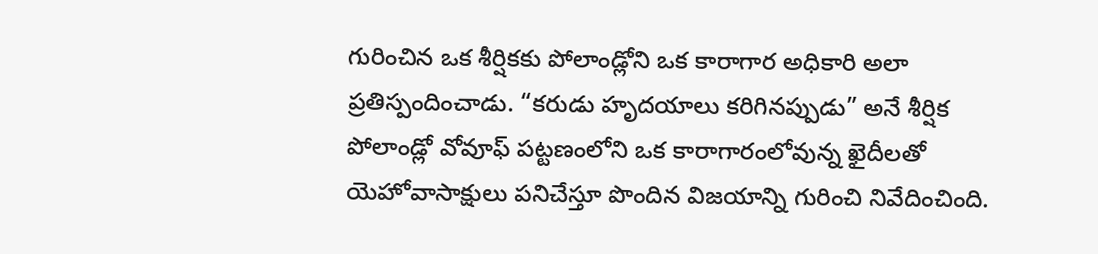గురించిన ఒక శీర్షికకు పోలాండ్లోని ఒక కారాగార అధికారి అలా ప్రతిస్పందించాడు. “కరుడు హృదయాలు కరిగినప్పుడు” అనే శీర్షిక పోలాండ్లో వోవూఫ్ పట్టణంలోని ఒక కారాగారంలోవున్న ఖైదీలతో యెహోవాసాక్షులు పనిచేస్తూ పొందిన విజయాన్ని గురించి నివేదించింది.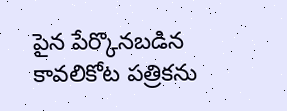పైన పేర్కొనబడిన కావలికోట పత్రికను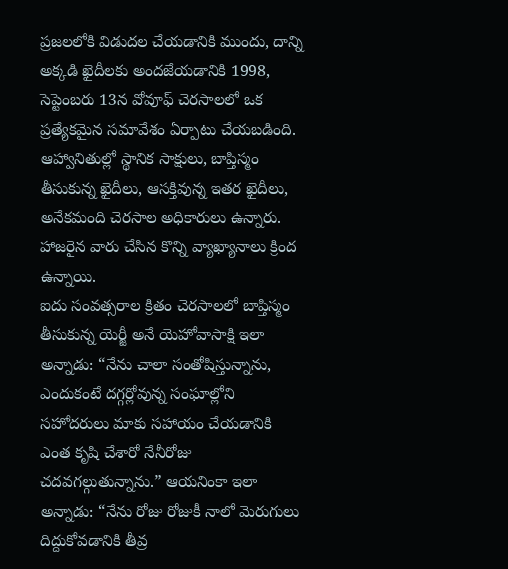ప్రజలలోకి విడుదల చేయడానికి ముందు, దాన్ని అక్కడి ఖైదీలకు అందజేయడానికి 1998, సెప్టెంబరు 13న వోవూఫ్ చెరసాలలో ఒక ప్రత్యేకమైన సమావేశం ఏర్పాటు చేయబడింది. ఆహ్వానితుల్లో స్థానిక సాక్షులు, బాప్తిస్మం తీసుకున్న ఖైదీలు, ఆసక్తివున్న ఇతర ఖైదీలు, అనేకమంది చెరసాల అధికారులు ఉన్నారు. హాజరైన వారు చేసిన కొన్ని వ్యాఖ్యానాలు క్రింద ఉన్నాయి.
ఐదు సంవత్సరాల క్రితం చెరసాలలో బాప్తిస్మం తీసుకున్న యెర్జీ అనే యెహోవాసాక్షి ఇలా అన్నాడు: “నేను చాలా సంతోషిస్తున్నాను, ఎందుకంటే దగ్గర్లోవున్న సంఘాల్లోని సహోదరులు మాకు సహాయం చేయడానికి ఎంత కృషి చేశారో నేనీరోజు చదవగల్గుతున్నాను.” ఆయనింకా ఇలా అన్నాడు: “నేను రోజు రోజుకీ నాలో మెరుగులు దిద్దుకోవడానికి తీవ్ర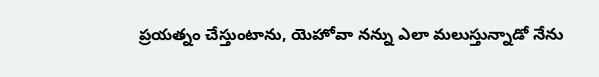ప్రయత్నం చేస్తుంటాను, యెహోవా నన్ను ఎలా మలుస్తున్నాడో నేను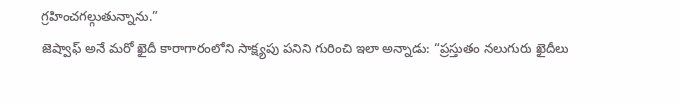గ్రహించగల్గుతున్నాను.”
జెష్వాఫ్ అనే మరో ఖైదీ కారాగారంలోని సాక్ష్యపు పనిని గురించి ఇలా అన్నాడు: “ప్రస్తుతం నలుగురు ఖైదీలు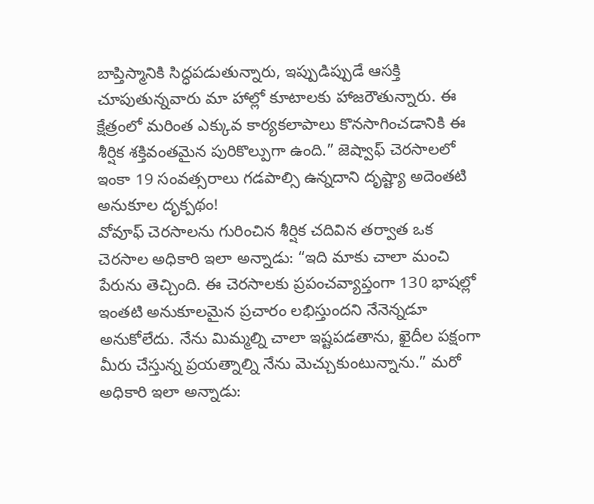బాప్తిస్మానికి సిద్ధపడుతున్నారు, ఇప్పుడిప్పుడే ఆసక్తి చూపుతున్నవారు మా హాల్లో కూటాలకు హాజరౌతున్నారు. ఈ క్షేత్రంలో మరింత ఎక్కువ కార్యకలాపాలు కొనసాగించడానికి ఈ శీర్షిక శక్తివంతమైన పురికొల్పుగా ఉంది.” జెష్వాఫ్ చెరసాలలో ఇంకా 19 సంవత్సరాలు గడపాల్సి ఉన్నదాని దృష్ట్యా అదెంతటి అనుకూల దృక్పథం!
వోవూఫ్ చెరసాలను గురించిన శీర్షిక చదివిన తర్వాత ఒక చెరసాల అధికారి ఇలా అన్నాడు: “ఇది మాకు చాలా మంచి పేరును తెచ్చింది. ఈ చెరసాలకు ప్రపంచవ్యాప్తంగా 130 భాషల్లో ఇంతటి అనుకూలమైన ప్రచారం లభిస్తుందని నేనెన్నడూ అనుకోలేదు. నేను మిమ్మల్ని చాలా ఇష్టపడతాను, ఖైదీల పక్షంగా మీరు చేస్తున్న ప్రయత్నాల్ని నేను మెచ్చుకుంటున్నాను.” మరో అధికారి ఇలా అన్నాడు: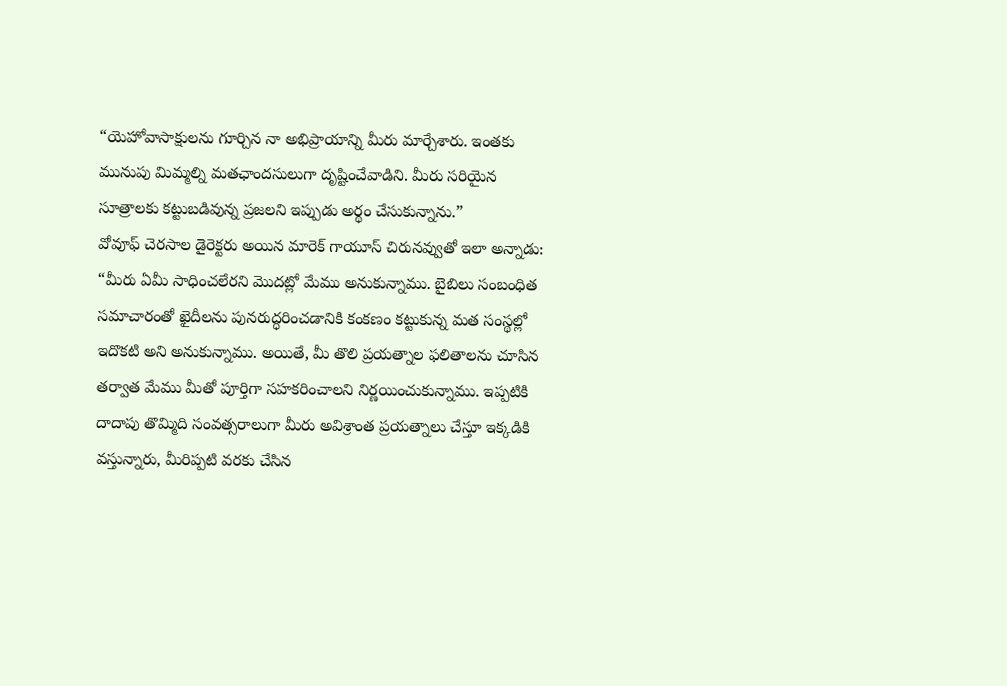“యెహోవాసాక్షులను గూర్చిన నా అభిప్రాయాన్ని మీరు మార్చేశారు. ఇంతకు మునుపు మిమ్మల్ని మతఛాందసులుగా దృష్టించేవాడిని. మీరు సరియైన సూత్రాలకు కట్టుబడివున్న ప్రజలని ఇప్పుడు అర్థం చేసుకున్నాను.”
వోవూఫ్ చెరసాల డైరెక్టరు అయిన మారెక్ గాయూస్ చిరునవ్వుతో ఇలా అన్నాడు: “మీరు ఏమీ సాధించలేరని మొదట్లో మేము అనుకున్నాము. బైబిలు సంబంధిత సమాచారంతో ఖైదీలను పునరుద్ధరించడానికి కంకణం కట్టుకున్న మత సంస్థల్లో ఇదొకటి అని అనుకున్నాము. అయితే, మీ తొలి ప్రయత్నాల ఫలితాలను చూసిన తర్వాత మేము మీతో పూర్తిగా సహకరించాలని నిర్ణయించుకున్నాము. ఇప్పటికి దాదాపు తొమ్మిది సంవత్సరాలుగా మీరు అవిశ్రాంత ప్రయత్నాలు చేస్తూ ఇక్కడికి వస్తున్నారు, మీరిప్పటి వరకు చేసిన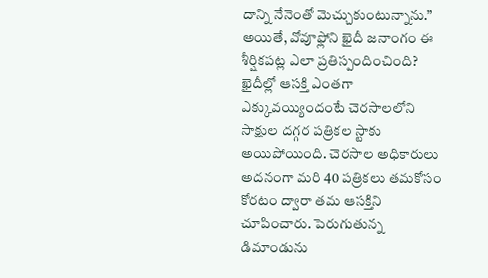దాన్ని నేనెంతో మెచ్చుకుంటున్నాను.”
అయితే, వోవూఫ్లోని ఖైదీ జనాంగం ఈ శీర్షికపట్ల ఎలా ప్రతిస్పందించింది? ఖైదీల్లో ఆసక్తి ఎంతగా ఎక్కువయ్యిందంటే చెరసాలలోని సాక్షుల దగ్గర పత్రికల స్టాకు అయిపోయింది. చెరసాల అధికారులు అదనంగా మరి 40 పత్రికలు తమకోసం కోరటం ద్వారా తమ ఆసక్తిని చూపించారు. పెరుగుతున్న డిమాండును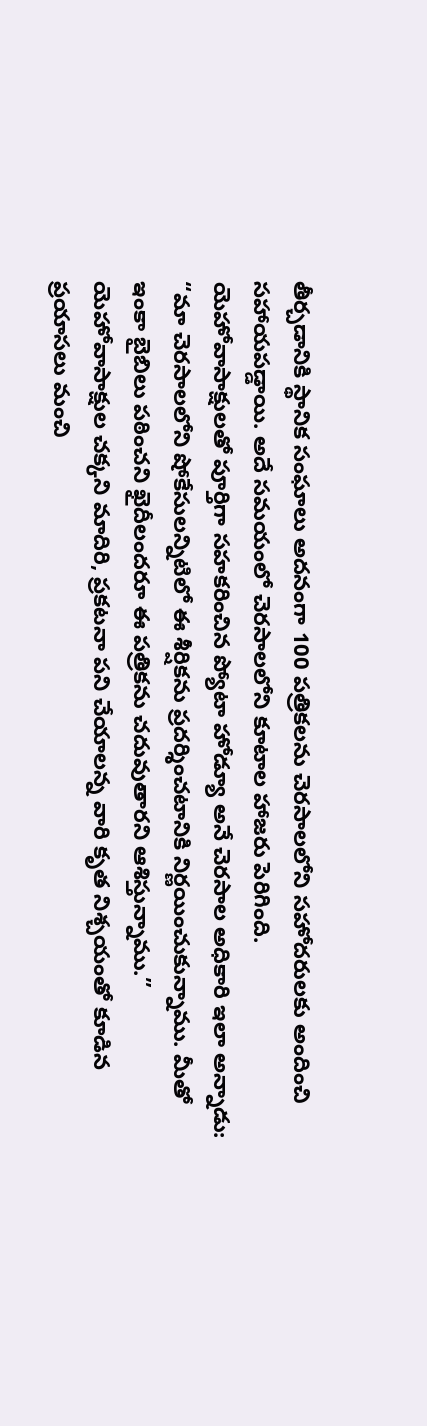తీర్చడానికి స్థానిక సంఘాలు అదనంగా 100 పత్రికలను చెరసాలలోని సహోదరులకు అందించి సహాయపడ్డాయి. అదే సమయంలో చెరసాలలోని కూటాల హాజరు పెరిగింది.
యెహోవాసాక్షులతో పూర్తిగా సహకరించిన ప్యోటా హోడ్యూ అనే చెరసాల అధికారి ఇలా అన్నాడు: “మా చెరసాలలోని షోకేసులన్నిటిలో ఈ శీర్షికను ప్రదర్శించటానికి నిర్ణయించుకున్నాము. మీతో ఇంకా బైబిలు పఠించని ఖైదీలందరూ ఈ పత్రికను చదువుతారని ఆశిస్తున్నాము.”
యెహోవాసాక్షుల చక్కని మాదిరి, ప్రకటనా పని చేయాలన్న వారి కృత నిశ్చయంతో కూడిన ప్రయాసలు మంచి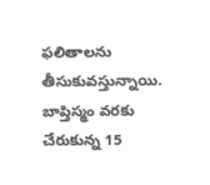ఫలితాలను తీసుకువస్తున్నాయి. బాప్తిస్మం వరకు చేరుకున్న 15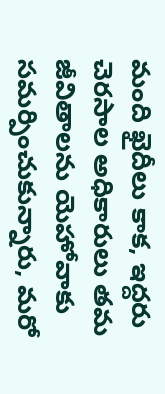మంది ఖైదీలు కాక, ఇద్దరు చెరసాల అధికారులు తమ జీవితాలను యెహోవాకు సమర్పించుకున్నారు, మరో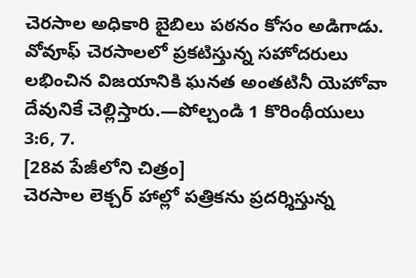చెరసాల అధికారి బైబిలు పఠనం కోసం అడిగాడు. వోవూఫ్ చెరసాలలో ప్రకటిస్తున్న సహోదరులు లభించిన విజయానికి ఘనత అంతటినీ యెహోవా దేవునికే చెల్లిస్తారు.—పోల్చండి 1 కొరింథీయులు 3:6, 7.
[28వ పేజీలోని చిత్రం]
చెరసాల లెక్చర్ హాల్లో పత్రికను ప్రదర్శిస్తున్న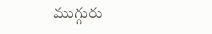ముగ్గురు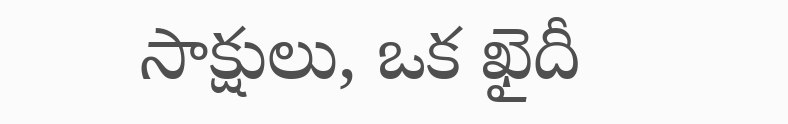సాక్షులు, ఒక ఖైదీ